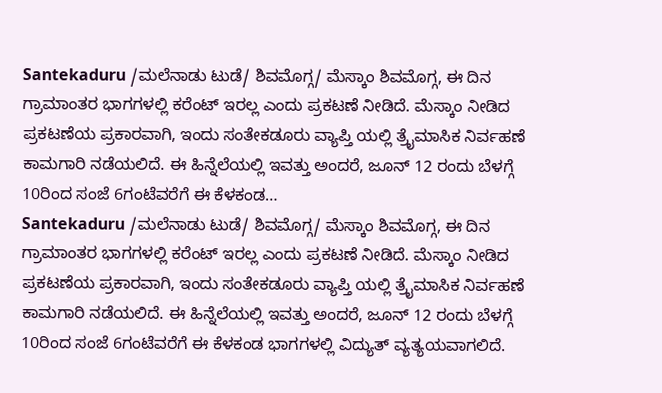Santekaduru /ಮಲೆನಾಡು ಟುಡೆ/ ಶಿವಮೊಗ್ಗ/ ಮೆಸ್ಕಾಂ ಶಿವಮೊಗ್ಗ, ಈ ದಿನ ಗ್ರಾಮಾಂತರ ಭಾಗಗಳಲ್ಲಿ ಕರೆಂಟ್ ಇರಲ್ಲ ಎಂದು ಪ್ರಕಟಣೆ ನೀಡಿದೆ. ಮೆಸ್ಕಾಂ ನೀಡಿದ ಪ್ರಕಟಣೆಯ ಪ್ರಕಾರವಾಗಿ, ಇಂದು ಸಂತೇಕಡೂರು ವ್ಯಾಪ್ತಿ ಯಲ್ಲಿ ತ್ರೈಮಾಸಿಕ ನಿರ್ವಹಣೆ ಕಾಮಗಾರಿ ನಡೆಯಲಿದೆ. ಈ ಹಿನ್ನೆಲೆಯಲ್ಲಿ ಇವತ್ತು ಅಂದರೆ, ಜೂನ್ 12 ರಂದು ಬೆಳಗ್ಗೆ 10ರಿಂದ ಸಂಜೆ 6ಗಂಟೆವರೆಗೆ ಈ ಕೆಳಕಂಡ…
Santekaduru /ಮಲೆನಾಡು ಟುಡೆ/ ಶಿವಮೊಗ್ಗ/ ಮೆಸ್ಕಾಂ ಶಿವಮೊಗ್ಗ, ಈ ದಿನ ಗ್ರಾಮಾಂತರ ಭಾಗಗಳಲ್ಲಿ ಕರೆಂಟ್ ಇರಲ್ಲ ಎಂದು ಪ್ರಕಟಣೆ ನೀಡಿದೆ. ಮೆಸ್ಕಾಂ ನೀಡಿದ ಪ್ರಕಟಣೆಯ ಪ್ರಕಾರವಾಗಿ, ಇಂದು ಸಂತೇಕಡೂರು ವ್ಯಾಪ್ತಿ ಯಲ್ಲಿ ತ್ರೈಮಾಸಿಕ ನಿರ್ವಹಣೆ ಕಾಮಗಾರಿ ನಡೆಯಲಿದೆ. ಈ ಹಿನ್ನೆಲೆಯಲ್ಲಿ ಇವತ್ತು ಅಂದರೆ, ಜೂನ್ 12 ರಂದು ಬೆಳಗ್ಗೆ 10ರಿಂದ ಸಂಜೆ 6ಗಂಟೆವರೆಗೆ ಈ ಕೆಳಕಂಡ ಭಾಗಗಳಲ್ಲಿ ವಿದ್ಯುತ್ ವ್ಯತ್ಯಯವಾಗಲಿದೆ.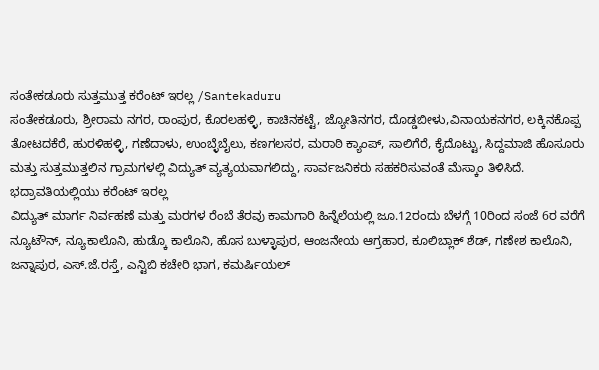ಸಂತೇಕಡೂರು ಸುತ್ತಮುತ್ತ ಕರೆಂಟ್ ಇರಲ್ಲ /Santekaduru
ಸಂತೇಕಡೂರು, ಶ್ರೀರಾಮ ನಗರ, ರಾಂಪುರ, ಕೊರಲಹಳ್ಳಿ, ಕಾಚಿನಕಟ್ಟೆ, ಜ್ಯೋತಿನಗರ, ದೊಡ್ಡಬೀಳು,ವಿನಾಯಕನಗರ, ಲಕ್ಕಿನಕೊಪ್ಪ ತೋಟದಕೆರೆ, ಹುರಳಿಹಳ್ಳಿ, ಗಣೆದಾಳು, ಉಂಬ್ಳೆಬೈಲು, ಕಣಗಲಸರ, ಮರಾಠಿ ಕ್ಯಾಂಪ್, ಸಾಲಿಗೆರೆ, ಕೈದೊಟ್ಟು, ಸಿದ್ದಮಾಜಿ ಹೊಸೂರು ಮತ್ತು ಸುತ್ತಮುತ್ತಲಿನ ಗ್ರಾಮಗಳಲ್ಲಿ ವಿದ್ಯುತ್ ವ್ಯತ್ಯಯವಾಗಲಿದ್ದು, ಸಾರ್ವಜನಿಕರು ಸಹಕರಿಸುವಂತೆ ಮೆಸ್ಕಾಂ ತಿಳಿಸಿದೆ.
ಭದ್ರಾವತಿಯಲ್ಲಿಯು ಕರೆಂಟ್ ಇರಲ್ಲ
ವಿದ್ಯುತ್ ಮಾರ್ಗ ನಿರ್ವಹಣೆ ಮತ್ತು ಮರಗಳ ರೆಂಬೆ ತೆರವು ಕಾಮಗಾರಿ ಹಿನ್ನೆಲೆಯಲ್ಲಿ ಜೂ.12ರಂದು ಬೆಳಗ್ಗೆ 10ರಿಂದ ಸಂಜೆ 6ರ ವರೆಗೆ ನ್ಯೂಟೌನ್, ನ್ಯೂಕಾಲೊನಿ, ಹುಡ್ಕೊ ಕಾಲೊನಿ, ಹೊಸ ಬುಳ್ಳಾಪುರ, ಆಂಜನೇಯ ಆಗ್ರಹಾರ, ಕೂಲಿಬ್ಲಾಕ್ ಶೆಡ್, ಗಣೇಶ ಕಾಲೊನಿ, ಜನ್ನಾಪುರ, ಎಸ್.ಜೆ.ರಸ್ತೆ, ಎನ್ಟಿಬಿ ಕಚೇರಿ ಭಾಗ, ಕಮರ್ಷಿಯಲ್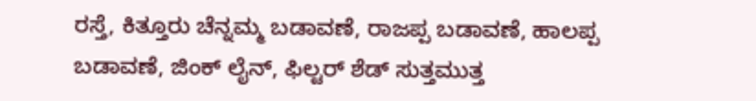ರಸ್ತೆ, ಕಿತ್ತೂರು ಚೆನ್ನಮ್ಮ ಬಡಾವಣೆ, ರಾಜಪ್ಪ ಬಡಾವಣೆ, ಹಾಲಪ್ಪ ಬಡಾವಣೆ, ಜಿಂಕ್ ಲೈನ್, ಫಿಲ್ಟರ್ ಶೆಡ್ ಸುತ್ತಮುತ್ತ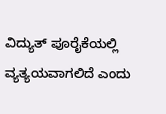ವಿದ್ಯುತ್ ಪೂರೈಕೆಯಲ್ಲಿ ವ್ಯತ್ಯಯವಾಗಲಿದೆ ಎಂದು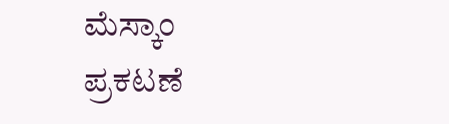ಮೆಸ್ಕಾಂ ಪ್ರಕಟಣೆ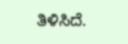ತಿಳಿಸಿದೆ.